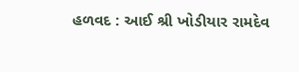હળવદ : આઈ શ્રી ખોડીયાર રામદેવ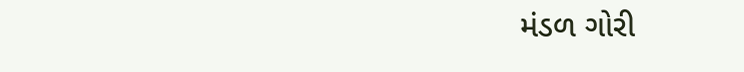મંડળ ગોરી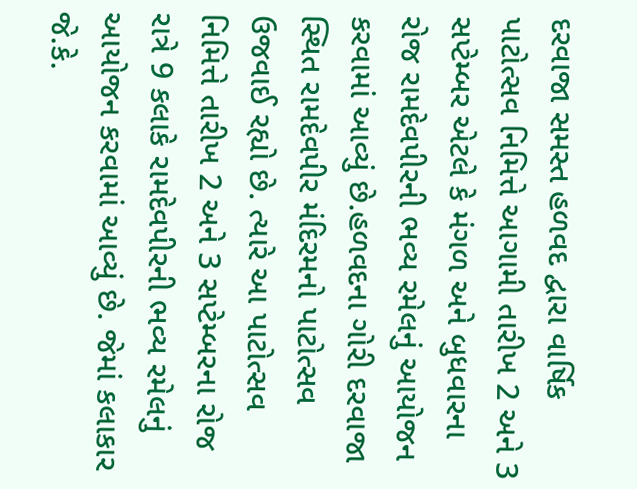દરવાજા સમસ્ત હળવદ દ્વારા વાર્ષિક પાટોત્સવ નિમિત્તે આગામી તારીખ 2 અને 3 સપ્ટેમ્બર એટલે કે મંગળ અને બુધવારના રોજ રામદેવપીરની ભવ્ય રમેલનું આયોજન કરવામાં આવ્યું છે.હળવદના ગોરી દરવાજા સ્થિત રામદેવપીર મંદિરમનો પાટોત્સવ ઉજવાઈ રહ્યો છે. ત્યારે આ પાટોત્સવ નિમિત્તે તારીખ 2 અને 3 સપ્ટેમ્બરના રોજ રાત્રે 9 કલાકે રામદેવપીરની ભવ્ય રમેલનું આયોજન કરવામાં આવ્યું છે. જેમાં કલાકાર જે.કે.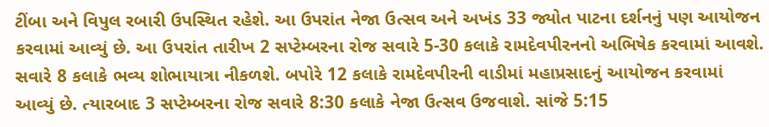ટીંબા અને વિપુલ રબારી ઉપસ્થિત રહેશે. આ ઉપરાંત નેજા ઉત્સવ અને અખંડ 33 જ્યોત પાટના દર્શનનું પણ આયોજન કરવામાં આવ્યું છે. આ ઉપરાંત તારીખ 2 સપ્ટેમ્બરના રોજ સવારે 5-30 કલાકે રામદેવપીરનનો અભિષેક કરવામાં આવશે. સવારે 8 કલાકે ભવ્ય શોભાયાત્રા નીકળશે. બપોરે 12 કલાકે રામદેવપીરની વાડીમાં મહાપ્રસાદનું આયોજન કરવામાં આવ્યું છે. ત્યારબાદ 3 સપ્ટેમ્બરના રોજ સવારે 8:30 કલાકે નેજા ઉત્સવ ઉજવાશે. સાંજે 5:15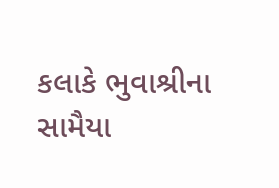કલાકે ભુવાશ્રીના સામૈયા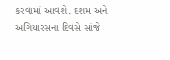કરવામાં આવશે. દશમ અને અગિયારસના દિવસે સાંજે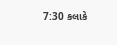7:30 કલાકે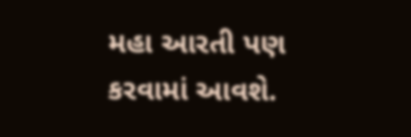મહા આરતી પણ કરવામાં આવશે.